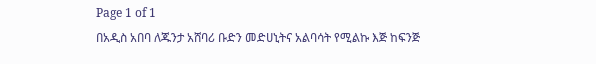Page 1 of 1
በአዲስ አበባ ለጁንታ አሸባሪ ቡድን መድሀኒትና አልባሳት የሚልኩ እጅ ከፍንጅ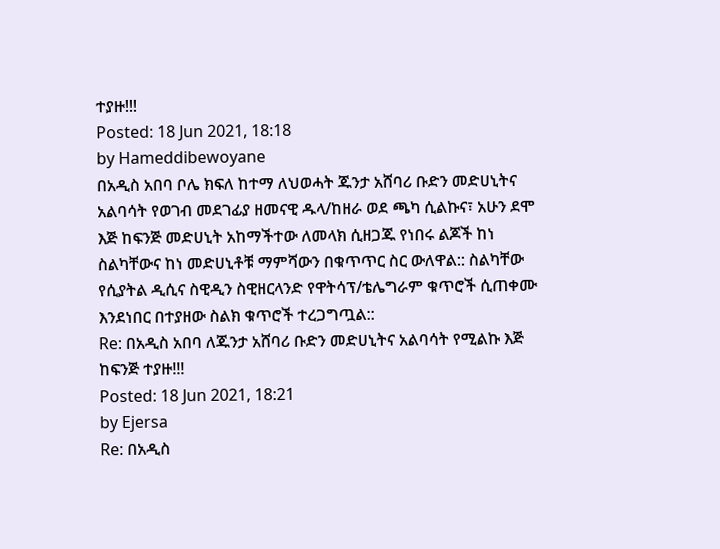ተያዙ!!!
Posted: 18 Jun 2021, 18:18
by Hameddibewoyane
በአዲስ አበባ ቦሌ ክፍለ ከተማ ለህወሓት ጁንታ አሸባሪ ቡድን መድሀኒትና አልባሳት የወገብ መደገፊያ ዘመናዊ ዱላ/ከዘራ ወደ ጫካ ሲልኩና፣ አሁን ደሞ እጅ ከፍንጅ መድሀኒት አከማችተው ለመላክ ሲዘጋጁ የነበሩ ልጆች ከነ ስልካቸውና ከነ መድሀኒቶቹ ማምሻውን በቁጥጥር ስር ውለዋል:: ስልካቸው የሲያትል ዲሲና ስዊዲን ስዊዘርላንድ የዋትሳፕ/ቴሌግራም ቁጥሮች ሲጠቀሙ እንደነበር በተያዘው ስልክ ቁጥሮች ተረጋግጧል::
Re: በአዲስ አበባ ለጁንታ አሸባሪ ቡድን መድሀኒትና አልባሳት የሚልኩ እጅ ከፍንጅ ተያዙ!!!
Posted: 18 Jun 2021, 18:21
by Ejersa
Re: በአዲስ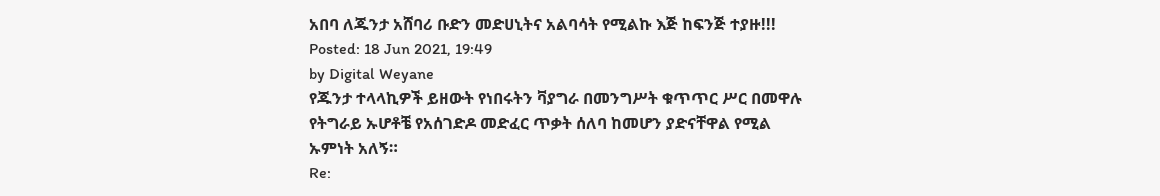አበባ ለጁንታ አሸባሪ ቡድን መድሀኒትና አልባሳት የሚልኩ እጅ ከፍንጅ ተያዙ!!!
Posted: 18 Jun 2021, 19:49
by Digital Weyane
የጁንታ ተላላኪዎች ይዘውት የነበሩትን ቫያግራ በመንግሥት ቁጥጥር ሥር በመዋሉ የትግራይ ኡሆቶቼ የአሰገድዶ መድፈር ጥቃት ሰለባ ከመሆን ያድናቸዋል የሚል ኡምነት አለኝ።
Re: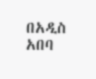በአዲስ አበባ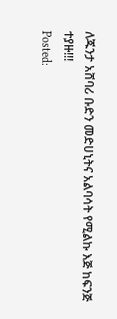ለጁንታ አሸባሪ ቡድን መድሀኒትና አልባሳት የሚልኩ እጅ ከፍንጅ ተያዙ!!!
Posted: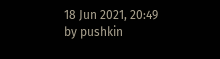18 Jun 2021, 20:49
by pushkin